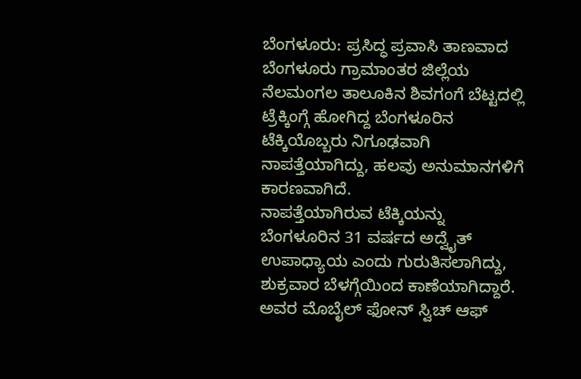ಬೆಂಗಳೂರು: ಪ್ರಸಿದ್ಧ ಪ್ರವಾಸಿ ತಾಣವಾದ ಬೆಂಗಳೂರು ಗ್ರಾಮಾಂತರ ಜಿಲ್ಲೆಯ ನೆಲಮಂಗಲ ತಾಲೂಕಿನ ಶಿವಗಂಗೆ ಬೆಟ್ಟದಲ್ಲಿ ಟ್ರೆಕ್ಕಿಂಗ್ಗೆ ಹೋಗಿದ್ದ ಬೆಂಗಳೂರಿನ ಟೆಕ್ಕಿಯೊಬ್ಬರು ನಿಗೂಢವಾಗಿ ನಾಪತ್ತೆಯಾಗಿದ್ದು, ಹಲವು ಅನುಮಾನಗಳಿಗೆ ಕಾರಣವಾಗಿದೆ.
ನಾಪತ್ತೆಯಾಗಿರುವ ಟೆಕ್ಕಿಯನ್ನು ಬೆಂಗಳೂರಿನ 31 ವರ್ಷದ ಅದ್ವೈತ್ ಉಪಾಧ್ಯಾಯ ಎಂದು ಗುರುತಿಸಲಾಗಿದ್ದು, ಶುಕ್ರವಾರ ಬೆಳಗ್ಗೆಯಿಂದ ಕಾಣೆಯಾಗಿದ್ದಾರೆ. ಅವರ ಮೊಬೈಲ್ ಫೋನ್ ಸ್ವಿಚ್ ಆಫ್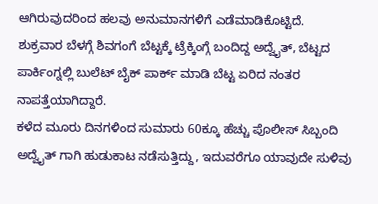ಆಗಿರುವುದರಿಂದ ಹಲವು ಅನುಮಾನಗಳಿಗೆ ಎಡೆಮಾಡಿಕೊಟ್ಟಿದೆ.
ಶುಕ್ರವಾರ ಬೆಳಗ್ಗೆ ಶಿವಗಂಗೆ ಬೆಟ್ಟಕ್ಕೆ ಟ್ರೆಕ್ಕಿಂಗ್ಗೆ ಬಂದಿದ್ದ ಅದ್ವೈತ್, ಬೆಟ್ಟದ ಪಾರ್ಕಿಂಗ್ನಲ್ಲಿ ಬುಲೆಟ್ ಬೈಕ್ ಪಾರ್ಕ್ ಮಾಡಿ ಬೆಟ್ಟ ಏರಿದ ನಂತರ ನಾಪತ್ತೆಯಾಗಿದ್ದಾರೆ.
ಕಳೆದ ಮೂರು ದಿನಗಳಿಂದ ಸುಮಾರು 60ಕ್ಕೂ ಹೆಚ್ಚು ಪೊಲೀಸ್ ಸಿಬ್ಬಂದಿ ಅದ್ವೈತ್ ಗಾಗಿ ಹುಡುಕಾಟ ನಡೆಸುತ್ತಿದ್ದು, ಇದುವರೆಗೂ ಯಾವುದೇ ಸುಳಿವು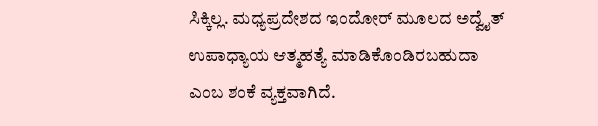ಸಿಕ್ಕಿಲ್ಲ. ಮಧ್ಯಪ್ರದೇಶದ ಇಂದೋರ್ ಮೂಲದ ಅದ್ವೈತ್ ಉಪಾಧ್ಯಾಯ ಆತ್ಮಹತ್ಯೆ ಮಾಡಿಕೊಂಡಿರಬಹುದಾ ಎಂಬ ಶಂಕೆ ವ್ಯಕ್ತವಾಗಿದೆ.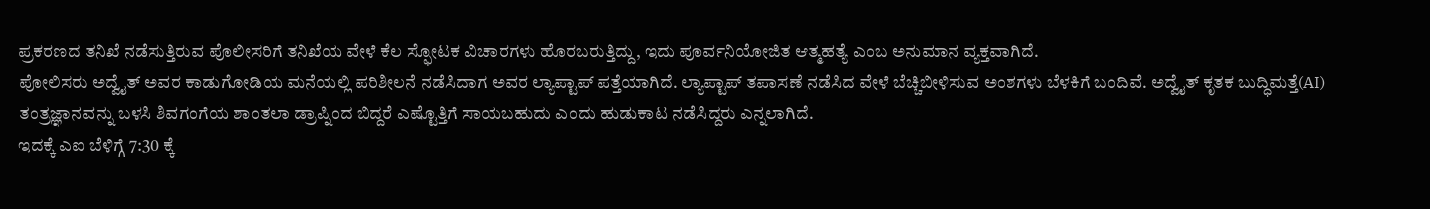ಪ್ರಕರಣದ ತನಿಖೆ ನಡೆಸುತ್ತಿರುವ ಪೊಲೀಸರಿಗೆ ತನಿಖೆಯ ವೇಳೆ ಕೆಲ ಸ್ಫೋಟಕ ವಿಚಾರಗಳು ಹೊರಬರುತ್ತಿದ್ದು, ಇದು ಪೂರ್ವನಿಯೋಜಿತ ಆತ್ಮಹತ್ಯೆ ಎಂಬ ಅನುಮಾನ ವ್ಯಕ್ತವಾಗಿದೆ.
ಪೋಲಿಸರು ಅದ್ವೈತ್ ಅವರ ಕಾಡುಗೋಡಿಯ ಮನೆಯಲ್ಲಿ ಪರಿಶೀಲನೆ ನಡೆಸಿದಾಗ ಅವರ ಲ್ಯಾಪ್ಟಾಪ್ ಪತ್ತೆಯಾಗಿದೆ. ಲ್ಯಾಪ್ಟಾಪ್ ತಪಾಸಣೆ ನಡೆಸಿದ ವೇಳೆ ಬೆಚ್ಚಿಬೀಳಿಸುವ ಅಂಶಗಳು ಬೆಳಕಿಗೆ ಬಂದಿವೆ. ಅದ್ವೈತ್ ಕೃತಕ ಬುದ್ಧಿಮತ್ತೆ(AI) ತಂತ್ರಜ್ಞಾನವನ್ನು ಬಳಸಿ ಶಿವಗಂಗೆಯ ಶಾಂತಲಾ ಡ್ರಾಪ್ನಿಂದ ಬಿದ್ದರೆ ಎಷ್ಟೊತ್ತಿಗೆ ಸಾಯಬಹುದು ಎಂದು ಹುಡುಕಾಟ ನಡೆಸಿದ್ದರು ಎನ್ನಲಾಗಿದೆ.
ಇದಕ್ಕೆ ಎಐ ಬೆಳಿಗ್ಗೆ 7:30 ಕ್ಕೆ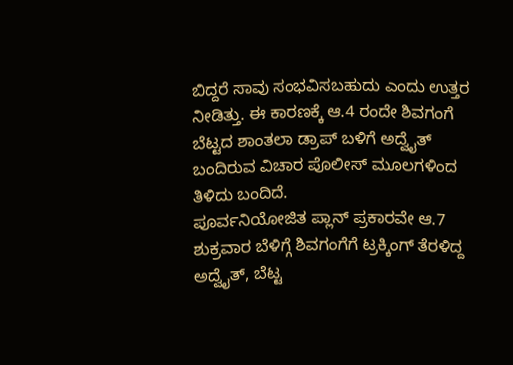ಬಿದ್ದರೆ ಸಾವು ಸಂಭವಿಸಬಹುದು ಎಂದು ಉತ್ತರ ನೀಡಿತ್ತು. ಈ ಕಾರಣಕ್ಕೆ ಆ.4 ರಂದೇ ಶಿವಗಂಗೆ ಬೆಟ್ಟದ ಶಾಂತಲಾ ಡ್ರಾಪ್ ಬಳಿಗೆ ಅದ್ವೈತ್ ಬಂದಿರುವ ವಿಚಾರ ಪೊಲೀಸ್ ಮೂಲಗಳಿಂದ ತಿಳಿದು ಬಂದಿದೆ.
ಪೂರ್ವನಿಯೋಜಿತ ಪ್ಲಾನ್ ಪ್ರಕಾರವೇ ಆ.7 ಶುಕ್ರವಾರ ಬೆಳಿಗ್ಗೆ ಶಿವಗಂಗೆಗೆ ಟ್ರಕ್ಕಿಂಗ್ ತೆರಳಿದ್ದ ಅದ್ವೈತ್, ಬೆಟ್ಟ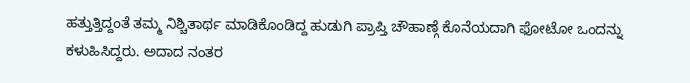ಹತ್ತುತ್ತಿದ್ದಂತೆ ತಮ್ಮ ನಿಶ್ಚಿತಾರ್ಥ ಮಾಡಿಕೊಂಡಿದ್ದ ಹುಡುಗಿ ಪ್ರಾಪ್ತಿ ಚೌಹಾಣ್ಗೆ ಕೊನೆಯದಾಗಿ ಫೋಟೋ ಒಂದನ್ನು ಕಳುಹಿಸಿದ್ದರು. ಅದಾದ ನಂತರ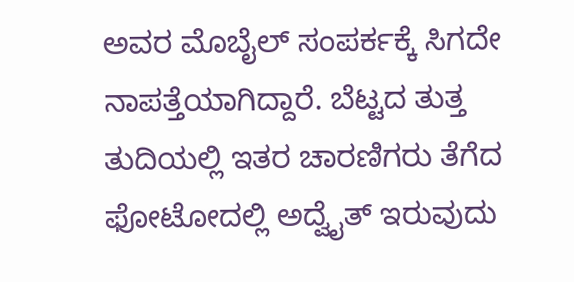ಅವರ ಮೊಬೈಲ್ ಸಂಪರ್ಕಕ್ಕೆ ಸಿಗದೇ ನಾಪತ್ತೆಯಾಗಿದ್ದಾರೆ. ಬೆಟ್ಟದ ತುತ್ತ ತುದಿಯಲ್ಲಿ ಇತರ ಚಾರಣಿಗರು ತೆಗೆದ ಫೋಟೋದಲ್ಲಿ ಅದ್ವೈತ್ ಇರುವುದು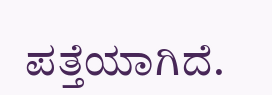ಪತ್ತೆಯಾಗಿದೆ.